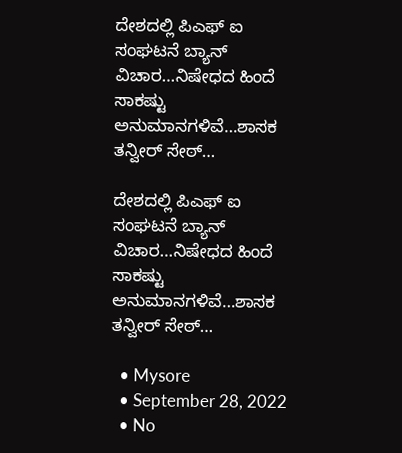ದೇಶದಲ್ಲಿ ಪಿಎಫ್ ಐ ಸಂಘಟನೆ ಬ್ಯಾನ್ ವಿಚಾರ…ನಿಷೇಧದ ಹಿಂದೆ ಸಾಕಷ್ಟು ಅನುಮಾನಗಳಿವೆ…ಶಾಸಕ ತನ್ವೀರ್ ಸೇಠ್…

ದೇಶದಲ್ಲಿ ಪಿಎಫ್ ಐ ಸಂಘಟನೆ ಬ್ಯಾನ್ ವಿಚಾರ…ನಿಷೇಧದ ಹಿಂದೆ ಸಾಕಷ್ಟು ಅನುಮಾನಗಳಿವೆ…ಶಾಸಕ ತನ್ವೀರ್ ಸೇಠ್…

  • Mysore
  • September 28, 2022
  • No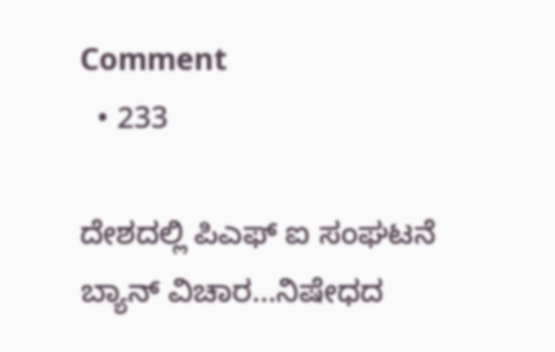Comment
  • 233

ದೇಶದಲ್ಲಿ ಪಿಎಫ್ ಐ ಸಂಘಟನೆ ಬ್ಯಾನ್ ವಿಚಾರ…ನಿಷೇಧದ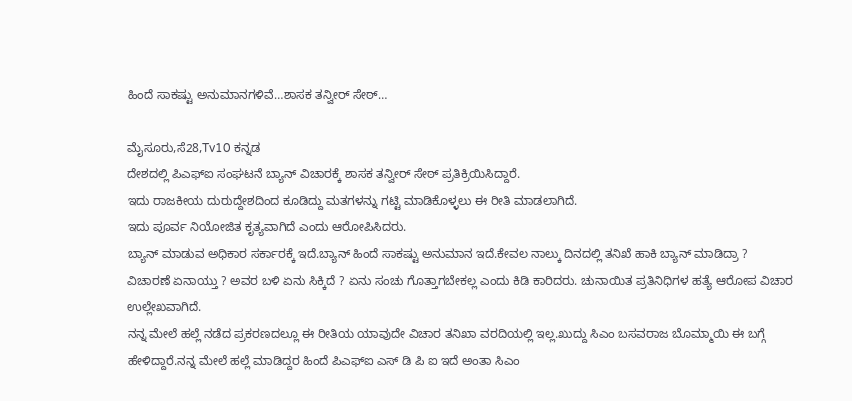ಹಿಂದೆ ಸಾಕಷ್ಟು ಅನುಮಾನಗಳಿವೆ…ಶಾಸಕ ತನ್ವೀರ್ ಸೇಠ್…

ಮೈಸೂರು,ಸೆ28,Tv10 ಕನ್ನಡ
ದೇಶದಲ್ಲಿ ಪಿಎಫ್‌ಐ ಸಂಘಟನೆ ಬ್ಯಾನ್ ವಿಚಾರಕ್ಕೆ ಶಾಸಕ ತನ್ವೀರ್ ಸೇಠ್ ಪ್ರತಿಕ್ರಿಯಿಸಿದ್ದಾರೆ.
ಇದು ರಾಜಕೀಯ ದುರುದ್ದೇಶದಿಂದ ಕೂಡಿದ್ದು ಮತಗಳನ್ನು ಗಟ್ಟಿ ಮಾಡಿಕೊಳ್ಳಲು ಈ ರೀತಿ ಮಾಡಲಾಗಿದೆ.
ಇದು ಪೂರ್ವ ನಿಯೋಜಿತ ಕೃತ್ಯವಾಗಿದೆ ಎಂದು ಆರೋಪಿಸಿದರು.
ಬ್ಯಾನ್ ಮಾಡುವ ಅಧಿಕಾರ ಸರ್ಕಾರಕ್ಕೆ ಇದೆ.ಬ್ಯಾನ್ ಹಿಂದೆ ಸಾಕಷ್ಟು ಅನುಮಾನ ಇದೆ.ಕೇವಲ ನಾಲ್ಕು ದಿನದಲ್ಲಿ ತನಿಖೆ ಹಾಕಿ ಬ್ಯಾನ್ ಮಾಡಿದ್ರಾ ?
ವಿಚಾರಣೆ ಏನಾಯ್ತು ? ಅವರ ಬಳಿ ಏನು ಸಿಕ್ಕಿದೆ ? ಏನು ಸಂಚು ಗೊತ್ತಾಗಬೇಕಲ್ಲ ಎಂದು ಕಿಡಿ ಕಾರಿದರು. ಚುನಾಯಿತ ಪ್ರತಿನಿಧಿಗಳ ಹತ್ಯೆ ಆರೋಪ ವಿಚಾರ ಉಲ್ಲೇಖವಾಗಿದೆ.
ನನ್ನ ಮೇಲೆ ಹಲ್ಲೆ ನಡೆದ ಪ್ರಕರಣದಲ್ಲೂ ಈ ರೀತಿಯ ಯಾವುದೇ ವಿಚಾರ ತನಿಖಾ ವರದಿಯಲ್ಲಿ ಇಲ್ಲ.ಖುದ್ದು ಸಿಎಂ ಬಸವರಾಜ ಬೊಮ್ಮಾಯಿ ಈ ಬಗ್ಗೆ ಹೇಳಿದ್ದಾರೆ.ನನ್ನ ಮೇಲೆ ಹಲ್ಲೆ ಮಾಡಿದ್ದರ ಹಿಂದೆ ಪಿಎಫ್‌ಐ ಎಸ್ ಡಿ ಪಿ ಐ ಇದೆ ಅಂತಾ ಸಿಎಂ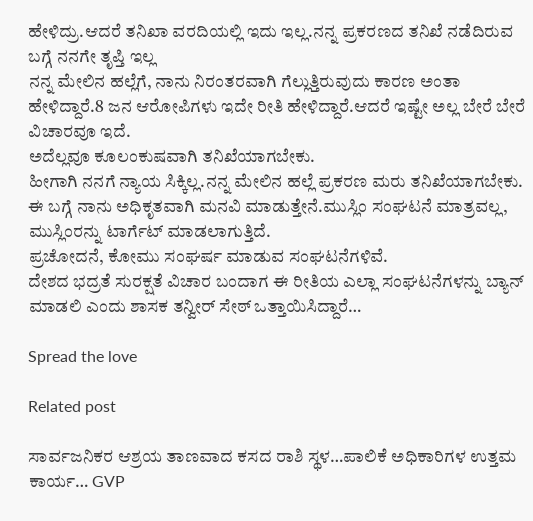ಹೇಳಿದ್ರು.ಆದರೆ ತನಿಖಾ ವರದಿಯಲ್ಲಿ ಇದು ಇಲ್ಲ.ನನ್ನ ಪ್ರಕರಣದ ತನಿಖೆ ನಡೆದಿರುವ ಬಗ್ಗೆ ನನಗೇ ತೃಪ್ತಿ ಇಲ್ಲ
ನನ್ನ ಮೇಲಿನ ಹಲ್ಲೆಗೆ, ನಾನು ನಿರಂತರವಾಗಿ ಗೆಲ್ಲುತ್ತಿರುವುದು ಕಾರಣ ಅಂತಾ ಹೇಳಿದ್ದಾರೆ.8 ಜನ ಆರೋಪಿಗಳು ಇದೇ ರೀತಿ ಹೇಳಿದ್ದಾರೆ.ಆದರೆ ಇಷ್ಟೇ ಅಲ್ಲ ಬೇರೆ ಬೇರೆ ವಿಚಾರವೂ ಇದೆ.
ಅದೆಲ್ಲವೂ ಕೂಲಂಕುಷವಾಗಿ ತನಿಖೆಯಾಗಬೇಕು.
ಹೀಗಾಗಿ ನನಗೆ ನ್ಯಾಯ ಸಿಕ್ಕಿಲ್ಲ.ನನ್ನ ಮೇಲಿನ ಹಲ್ಲೆ ಪ್ರಕರಣ ಮರು ತನಿಖೆಯಾಗಬೇಕು.
ಈ ಬಗ್ಗೆ ನಾನು ಅಧಿಕೃತವಾಗಿ ಮನವಿ ಮಾಡುತ್ತೇನೆ.ಮುಸ್ಲಿಂ ಸಂಘಟನೆ ಮಾತ್ರವಲ್ಲ, ಮುಸ್ಲಿಂರನ್ನು ಟಾರ್ಗೆಟ್ ಮಾಡಲಾಗುತ್ತಿದೆ.
ಪ್ರಚೋದನೆ, ಕೋಮು ಸಂಘರ್ಷ ಮಾಡುವ ಸಂಘಟನೆಗಳಿವೆ‌.
ದೇಶದ ಭದ್ರತೆ ಸುರಕ್ಷತೆ ವಿಚಾರ ಬಂದಾಗ ಈ ರೀತಿಯ ಎಲ್ಲಾ ಸಂಘಟನೆಗಳ‌ನ್ನು ಬ್ಯಾನ್ ಮಾಡಲಿ‌ ಎಂದು ಶಾಸಕ ತನ್ವೀರ್ ಸೇಠ್ ಒತ್ತಾಯಿಸಿದ್ದಾರೆ…

Spread the love

Related post

ಸಾರ್ವಜನಿಕರ ಆಶ್ರಯ ತಾಣವಾದ ಕಸದ ರಾಶಿ ಸ್ಥಳ…ಪಾಲಿಕೆ ಅಧಿಕಾರಿಗಳ ಉತ್ತಮ ಕಾರ್ಯ… GVP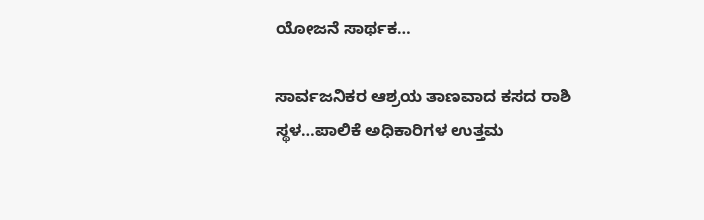ಯೋಜನೆ ಸಾರ್ಥಕ…

ಸಾರ್ವಜನಿಕರ ಆಶ್ರಯ ತಾಣವಾದ ಕಸದ ರಾಶಿ ಸ್ಥಳ…ಪಾಲಿಕೆ ಅಧಿಕಾರಿಗಳ ಉತ್ತಮ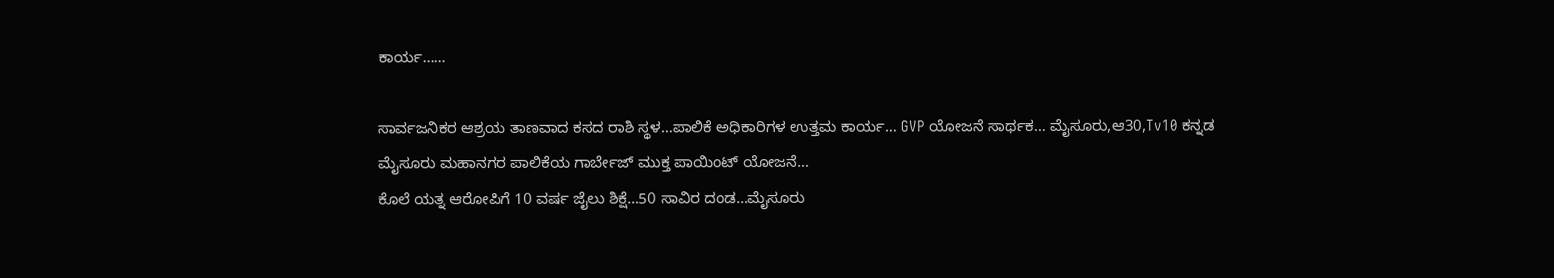ಕಾರ್ಯ……

ಸಾರ್ವಜನಿಕರ ಆಶ್ರಯ ತಾಣವಾದ ಕಸದ ರಾಶಿ ಸ್ಥಳ…ಪಾಲಿಕೆ ಅಧಿಕಾರಿಗಳ ಉತ್ತಮ ಕಾರ್ಯ… GVP ಯೋಜನೆ ಸಾರ್ಥಕ… ಮೈಸೂರು,ಆ30,Tv10 ಕನ್ನಡ ಮೈಸೂರು ಮಹಾನಗರ ಪಾಲಿಕೆಯ ಗಾರ್ಬೇಜ್ ಮುಕ್ತ ಪಾಯಿಂಟ್ ಯೋಜನೆ…
ಕೊಲೆ ಯತ್ನ ಆರೋಪಿಗೆ 10 ವರ್ಷ ಜೈಲು ಶಿಕ್ಷೆ…50 ಸಾವಿರ ದಂಡ…ಮೈಸೂರು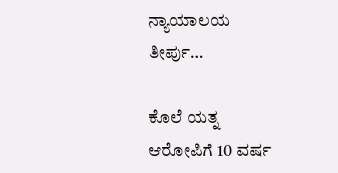ನ್ಯಾಯಾಲಯ ತೀರ್ಪು…

ಕೊಲೆ ಯತ್ನ ಆರೋಪಿಗೆ 10 ವರ್ಷ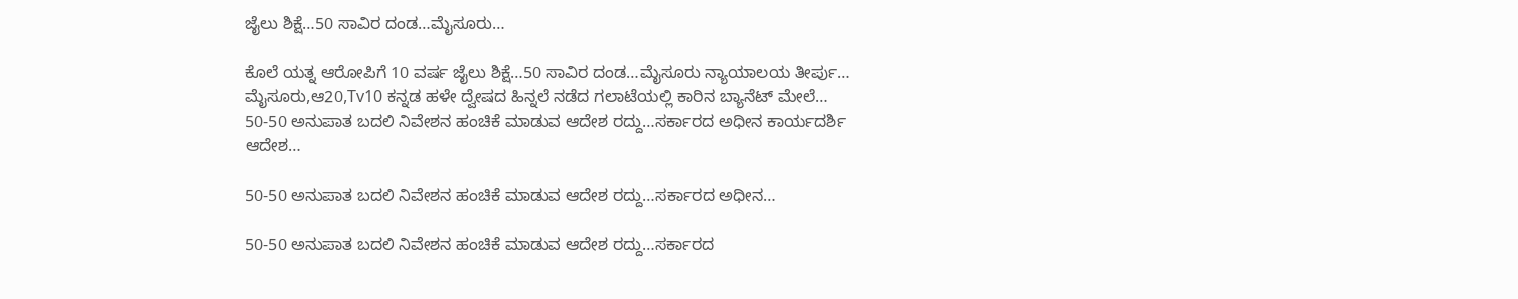ಜೈಲು ಶಿಕ್ಷೆ…50 ಸಾವಿರ ದಂಡ…ಮೈಸೂರು…

ಕೊಲೆ ಯತ್ನ ಆರೋಪಿಗೆ 10 ವರ್ಷ ಜೈಲು ಶಿಕ್ಷೆ…50 ಸಾವಿರ ದಂಡ…ಮೈಸೂರು ನ್ಯಾಯಾಲಯ ತೀರ್ಪು… ಮೈಸೂರು,ಆ20,Tv10 ಕನ್ನಡ ಹಳೇ ದ್ವೇಷದ ಹಿನ್ನಲೆ ನಡೆದ ಗಲಾಟೆಯಲ್ಲಿ ಕಾರಿನ ಬ್ಯಾನೆಟ್ ಮೇಲೆ…
50-50 ಅನುಪಾತ ಬದಲಿ ನಿವೇಶನ ಹಂಚಿಕೆ ಮಾಡುವ ಆದೇಶ ರದ್ದು…ಸರ್ಕಾರದ ಅಧೀನ ಕಾರ್ಯದರ್ಶಿ ಆದೇಶ…

50-50 ಅನುಪಾತ ಬದಲಿ ನಿವೇಶನ ಹಂಚಿಕೆ ಮಾಡುವ ಆದೇಶ ರದ್ದು…ಸರ್ಕಾರದ ಅಧೀನ…

50-50 ಅನುಪಾತ ಬದಲಿ ನಿವೇಶನ ಹಂಚಿಕೆ ಮಾಡುವ ಆದೇಶ ರದ್ದು…ಸರ್ಕಾರದ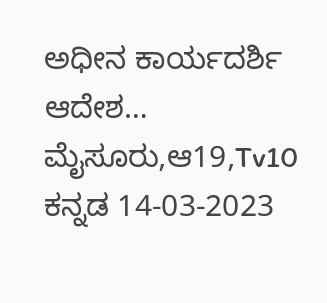ಅಧೀನ ಕಾರ್ಯದರ್ಶಿ ಆದೇಶ… ಮೈಸೂರು,ಆ19,Tv10 ಕನ್ನಡ 14-03-2023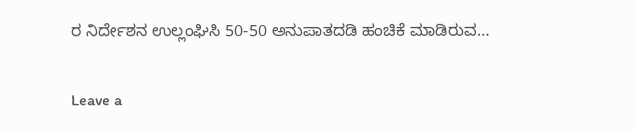ರ ನಿರ್ದೇಶನ ಉಲ್ಲಂಘಿಸಿ 50-50 ಅನುಪಾತದಡಿ ಹಂಚಿಕೆ ಮಾಡಿರುವ…

Leave a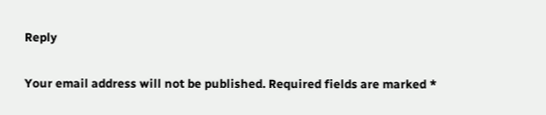Reply

Your email address will not be published. Required fields are marked *